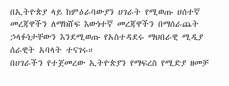በኢትዮጵያ ላይ ከምዕራባውያን ሀገራት የሚወጡ ሀሰተኛ መረጃዋችን ለማክሸፍ እውነተኛ መረጃዋችን በማሰራጨት ኃላፉነታቸውን እንደሚወጡ የአስተዳደሩ ማህበራዊ ሚዲያ ሰራዊት አባላት ተናገሩ።
በሀገራችን የተጀመረው ኢትዮጵያን የማፍረስ የሚድያ ዘመቻ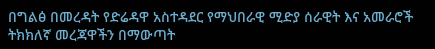በግልፅ በመረዳት የድሬዳዋ አስተዳደር የማህበራዊ ሚድያ ሰራዊት እና አመራሮች ትክክለኛ መረጃዋችን በማውጣት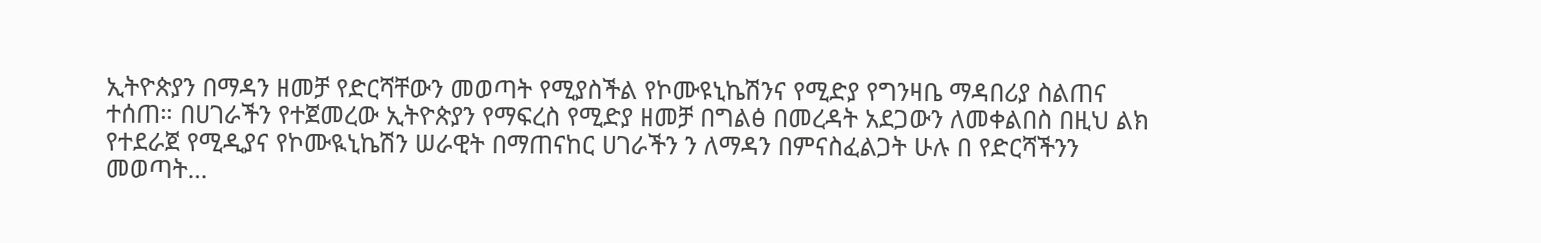ኢትዮጵያን በማዳን ዘመቻ የድርሻቸውን መወጣት የሚያስችል የኮሙዩኒኬሽንና የሚድያ የግንዛቤ ማዳበሪያ ስልጠና ተሰጠ። በሀገራችን የተጀመረው ኢትዮጵያን የማፍረስ የሚድያ ዘመቻ በግልፅ በመረዳት አደጋውን ለመቀልበስ በዚህ ልክ የተደራጀ የሚዲያና የኮሙዪኒኬሽን ሠራዊት በማጠናከር ሀገራችን ን ለማዳን በምናስፈልጋት ሁሉ በ የድርሻችንን መወጣት…